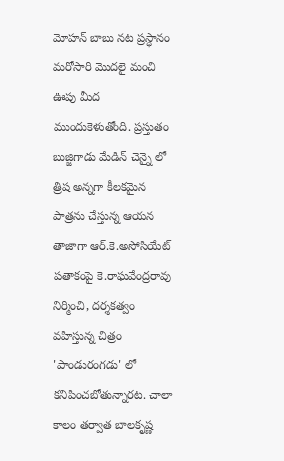మోహన్ బాబు నట ప్రస్ధానం మరోసారి మొదలై మంచి ఊపు మీద ముందుకెళుతోంది. ప్రస్తుతం బుజ్జిగాడు మేడిన్ చెన్నై లో త్రిష అన్నగా కీలకమైన పాత్రను చేస్తున్న ఆయన తాజాగా ఆర్.కె.అసోసియేట్ పతాకంపై కె.రాఘవేంద్రరావు నిర్మించి, దర్శకత్వం వహిస్తున్న చిత్రం 'పాండురంగడు' లో కనిపించబోతున్నారట. చాలా కాలం తర్వాత బాలకృష్ణ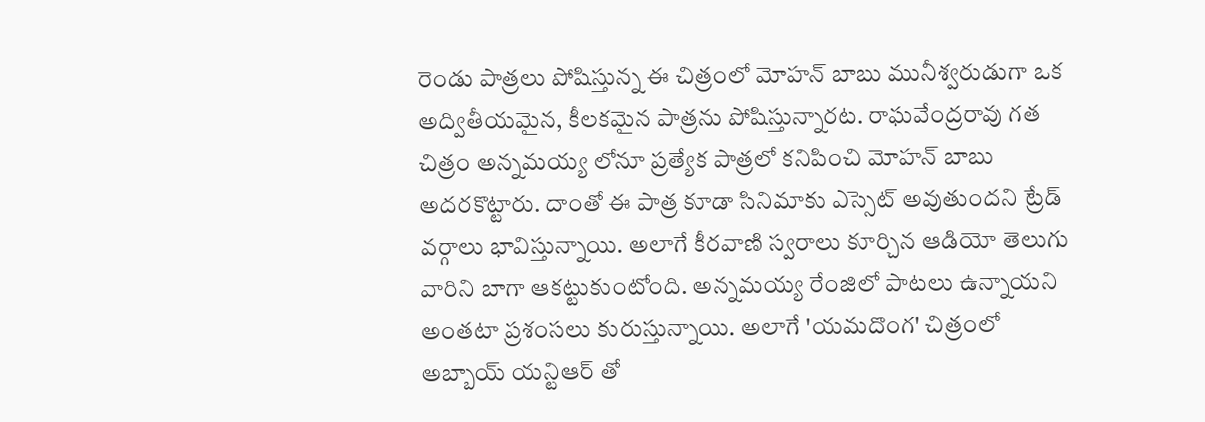రెండు పాత్రలు పోషిస్తున్న ఈ చిత్రంలో మోహన్ బాబు మునీశ్వరుడుగా ఒక అద్వితీయమైన, కీలకమైన పాత్రను పోషిస్తున్నారట. రాఘవేంద్రరావు గత చిత్రం అన్నమయ్య లోనూ ప్రత్యేక పాత్రలో కనిపించి మోహన్ బాబు అదరకొట్టారు. దాంతో ఈ పాత్ర కూడా సినిమాకు ఎస్సెట్ అవుతుందని ట్రేడ్ వర్గాలు భావిస్తున్నాయి. అలాగే కీరవాణి స్వరాలు కూర్చిన ఆడియో తెలుగు వారిని బాగా ఆకట్టుకుంటోంది. అన్నమయ్య రేంజిలో పాటలు ఉన్నాయని అంతటా ప్రశంసలు కురుస్తున్నాయి. అలాగే 'యమదొంగ' చిత్రంలో అబ్బాయ్ యన్టిఆర్ తో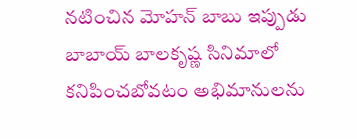నటించిన మోహన్ బాబు ఇప్పుడు బాబాయ్ బాలకృష్ణ సినిమాలో కనిపించబోవటం అభిమానులను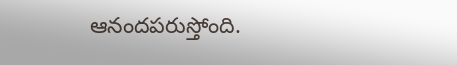ఆనందపరుస్తోంది.